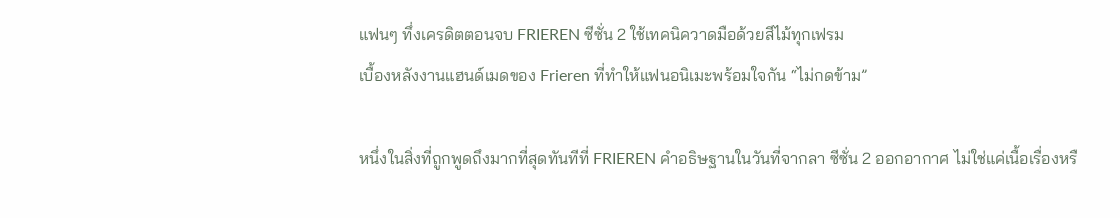แฟนๆ ทึ่งเครดิตตอนจบ FRIEREN ซีซั่น 2 ใช้เทคนิควาดมือด้วยสีไม้ทุกเฟรม
เบื้องหลังงานแฮนด์เมดของ Frieren ที่ทำให้แฟนอนิเมะพร้อมใจกัน “ไม่กดข้าม”

หนึ่งในสิ่งที่ถูกพูดถึงมากที่สุดทันทีที่ FRIEREN คำอธิษฐานในวันที่จากลา ซีซั่น 2 ออกอากาศ ไม่ใช่แค่เนื้อเรื่องหรื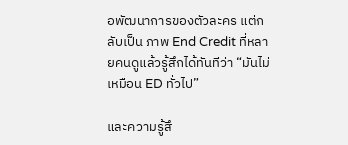อพัฒนาการของตัวละคร แต่กลับเป็น ภาพ End Credit ที่หลายคนดูแล้วรู้สึกได้ทันทีว่า “มันไม่เหมือน ED ทั่วไป”

และความรู้สึ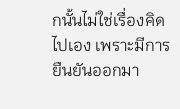กนั้นไม่ใช่เรื่องคิดไปเอง เพราะมีการยืนยันออกมา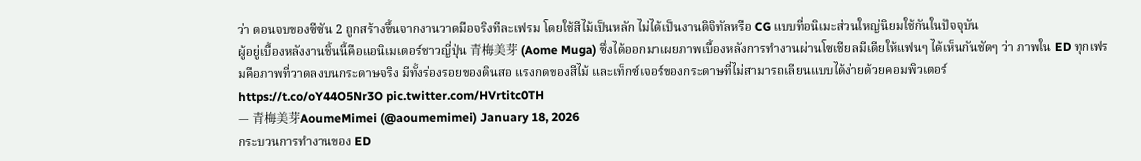ว่า ตอนจบของซีซัน 2 ถูกสร้างขึ้นจากงานวาดมือจริงทีละเฟรม โดยใช้สีไม้เป็นหลัก ไม่ได้เป็นงานดิจิทัลหรือ CG แบบที่อนิเมะส่วนใหญ่นิยมใช้กันในปัจจุบัน
ผู้อยู่เบื้องหลังงานชิ้นนี้คือแอนิเมเตอร์ชาวญี่ปุ่น 青梅美芽 (Aome Muga) ซึ่งได้ออกมาเผยภาพเบื้องหลังการทำงานผ่านโซเชียลมีเดียให้แฟนๆ ได้เห็นกันชัดๆ ว่า ภาพใน ED ทุกเฟรมคือภาพที่วาดลงบนกระดาษจริง มีทั้งร่องรอยของดินสอ แรงกดของสีไม้ และเท็กซ์เจอร์ของกระดาษที่ไม่สามารถเลียนแบบได้ง่ายด้วยคอมพิวเตอร์
https://t.co/oY44O5Nr3O pic.twitter.com/HVrtitc0TH
— 青梅美芽AoumeMimei (@aoumemimei) January 18, 2026
กระบวนการทำงานของ ED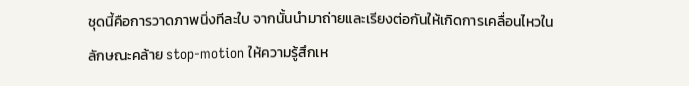ชุดนี้คือการวาดภาพนิ่งทีละใบ จากนั้นนำมาถ่ายและเรียงต่อกันให้เกิดการเคลื่อนไหวในลักษณะคล้าย stop-motion ให้ความรู้สึกเห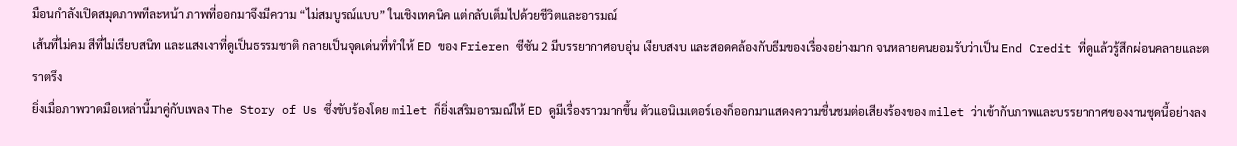มือนกำลังเปิดสมุดภาพทีละหน้า ภาพที่ออกมาจึงมีความ “ไม่สมบูรณ์แบบ” ในเชิงเทคนิค แต่กลับเต็มไปด้วยชีวิตและอารมณ์
เส้นที่ไม่คม สีที่ไม่เรียบสนิท และแสงเงาที่ดูเป็นธรรมชาติ กลายเป็นจุดเด่นที่ทำให้ ED ของ Frieren ซีซัน 2 มีบรรยากาศอบอุ่น เงียบสงบ และสอดคล้องกับธีมของเรื่องอย่างมาก จนหลายคนยอมรับว่าเป็น End Credit ที่ดูแล้วรู้สึกผ่อนคลายและตราตรึง
ยิ่งเมื่อภาพวาดมือเหล่านี้มาคู่กับเพลง The Story of Us ซึ่งขับร้องโดย milet ก็ยิ่งเสริมอารมณ์ให้ ED ดูมีเรื่องราวมากขึ้น ตัวแอนิเมเตอร์เองก็ออกมาแสดงความชื่นชมต่อเสียงร้องของ milet ว่าเข้ากับภาพและบรรยากาศของงานชุดนี้อย่างลง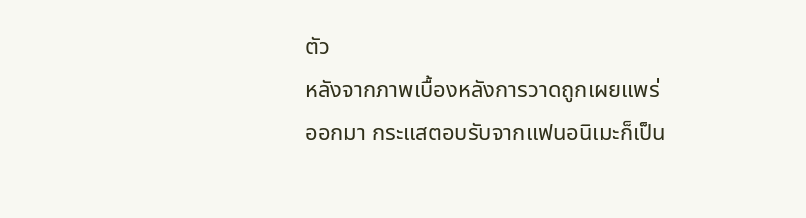ตัว
หลังจากภาพเบื้องหลังการวาดถูกเผยแพร่ออกมา กระแสตอบรับจากแฟนอนิเมะก็เป็น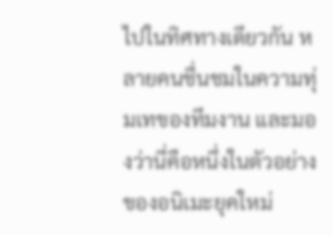ไปในทิศทางเดียวกัน หลายคนชื่นชมในความทุ่มเทของทีมงาน และมองว่านี่คือหนึ่งในตัวอย่างของอนิเมะยุคใหม่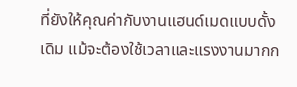ที่ยังให้คุณค่ากับงานแฮนด์เมดแบบดั้งเดิม แม้จะต้องใช้เวลาและแรงงานมากก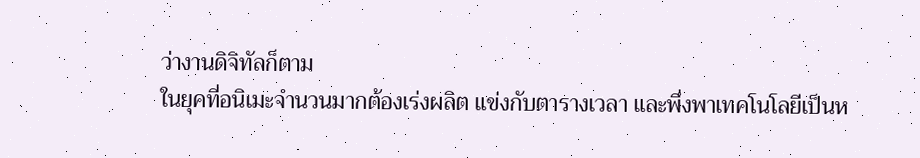ว่างานดิจิทัลก็ตาม
ในยุคที่อนิเมะจำนวนมากต้องเร่งผลิต แข่งกับตารางเวลา และพึ่งพาเทคโนโลยีเป็นห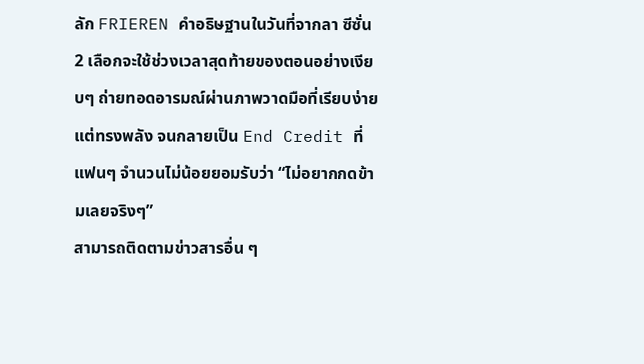ลัก FRIEREN คำอธิษฐานในวันที่จากลา ซีซั่น 2 เลือกจะใช้ช่วงเวลาสุดท้ายของตอนอย่างเงียบๆ ถ่ายทอดอารมณ์ผ่านภาพวาดมือที่เรียบง่าย แต่ทรงพลัง จนกลายเป็น End Credit ที่แฟนๆ จำนวนไม่น้อยยอมรับว่า “ไม่อยากกดข้ามเลยจริงๆ”
สามารถติดตามข่าวสารอื่น ๆ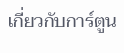เกี่ยวกับการ์ตูน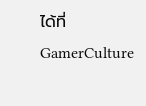ได้ที่ GamerCulture